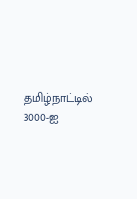தமிழ்நாட்டில் 3000-ஐ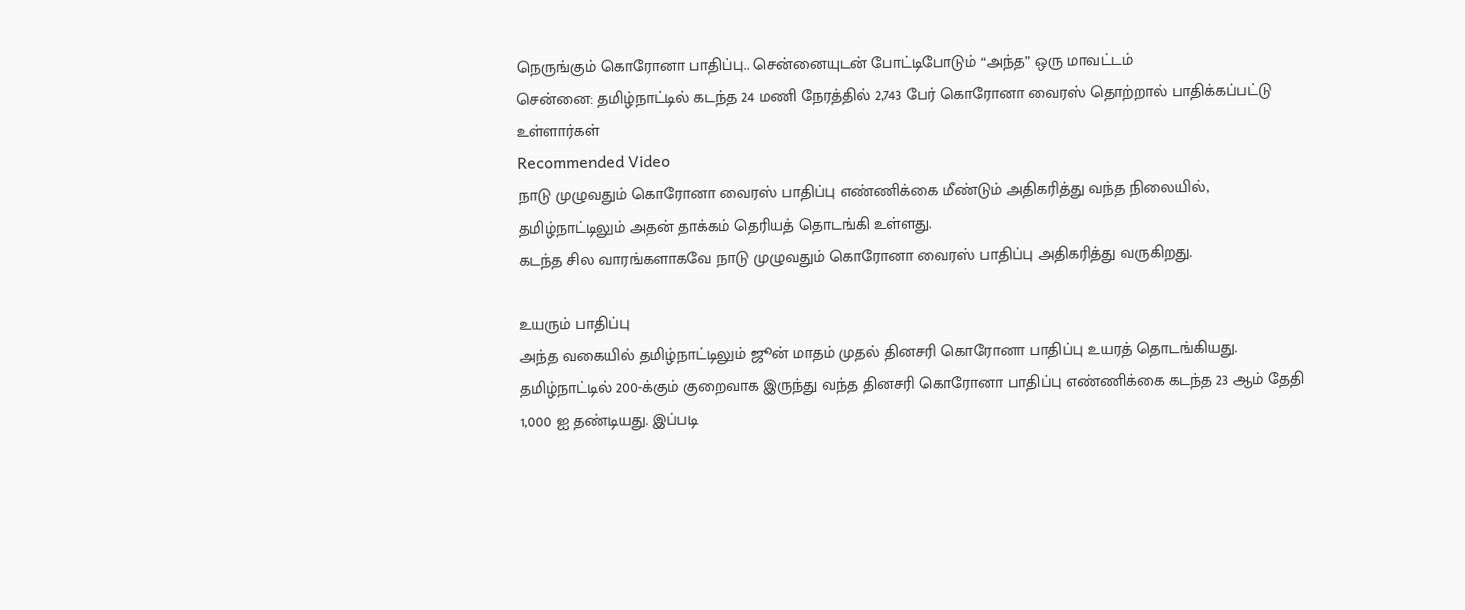நெருங்கும் கொரோனா பாதிப்பு.. சென்னையுடன் போட்டிபோடும் “அந்த” ஒரு மாவட்டம்
சென்னை: தமிழ்நாட்டில் கடந்த 24 மணி நேரத்தில் 2,743 பேர் கொரோனா வைரஸ் தொற்றால் பாதிக்கப்பட்டு உள்ளார்கள்
Recommended Video
நாடு முழுவதும் கொரோனா வைரஸ் பாதிப்பு எண்ணிக்கை மீண்டும் அதிகரித்து வந்த நிலையில், தமிழ்நாட்டிலும் அதன் தாக்கம் தெரியத் தொடங்கி உள்ளது.
கடந்த சில வாரங்களாகவே நாடு முழுவதும் கொரோனா வைரஸ் பாதிப்பு அதிகரித்து வருகிறது.

உயரும் பாதிப்பு
அந்த வகையில் தமிழ்நாட்டிலும் ஜூன் மாதம் முதல் தினசரி கொரோனா பாதிப்பு உயரத் தொடங்கியது. தமிழ்நாட்டில் 200-க்கும் குறைவாக இருந்து வந்த தினசரி கொரோனா பாதிப்பு எண்ணிக்கை கடந்த 23 ஆம் தேதி 1,000 ஐ தண்டியது. இப்படி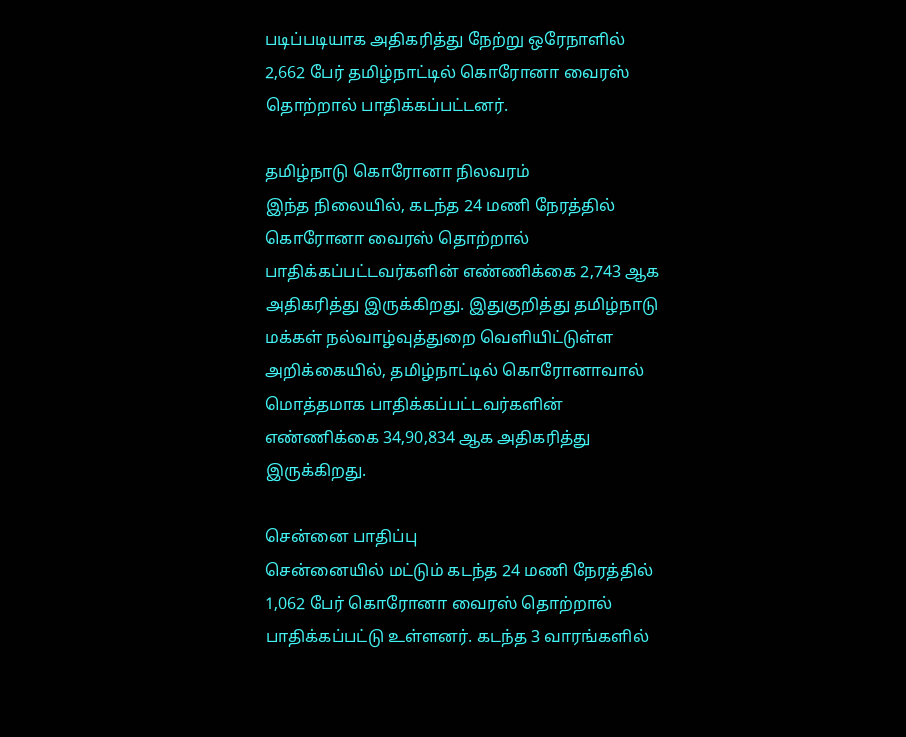படிப்படியாக அதிகரித்து நேற்று ஒரேநாளில் 2,662 பேர் தமிழ்நாட்டில் கொரோனா வைரஸ் தொற்றால் பாதிக்கப்பட்டனர்.

தமிழ்நாடு கொரோனா நிலவரம்
இந்த நிலையில், கடந்த 24 மணி நேரத்தில் கொரோனா வைரஸ் தொற்றால் பாதிக்கப்பட்டவர்களின் எண்ணிக்கை 2,743 ஆக அதிகரித்து இருக்கிறது. இதுகுறித்து தமிழ்நாடு மக்கள் நல்வாழ்வுத்துறை வெளியிட்டுள்ள அறிக்கையில், தமிழ்நாட்டில் கொரோனாவால் மொத்தமாக பாதிக்கப்பட்டவர்களின் எண்ணிக்கை 34,90,834 ஆக அதிகரித்து இருக்கிறது.

சென்னை பாதிப்பு
சென்னையில் மட்டும் கடந்த 24 மணி நேரத்தில் 1,062 பேர் கொரோனா வைரஸ் தொற்றால் பாதிக்கப்பட்டு உள்ளனர். கடந்த 3 வாரங்களில்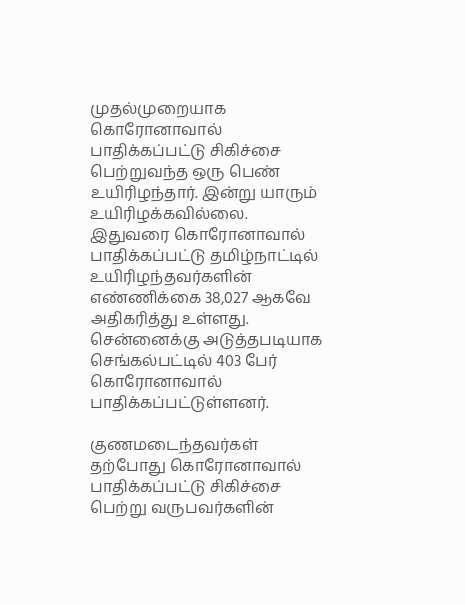முதல்முறையாக கொரோனாவால் பாதிக்கப்பட்டு சிகிச்சை பெற்றுவந்த ஒரு பெண் உயிரிழந்தார். இன்று யாரும் உயிரிழக்கவில்லை. இதுவரை கொரோனாவால் பாதிக்கப்பட்டு தமிழ்நாட்டில் உயிரிழந்தவர்களின் எண்ணிக்கை 38,027 ஆகவே அதிகரித்து உள்ளது. சென்னைக்கு அடுத்தபடியாக செங்கல்பட்டில் 403 பேர் கொரோனாவால் பாதிக்கப்பட்டுள்ளனர்.

குணமடைந்தவர்கள்
தற்போது கொரோனாவால் பாதிக்கப்பட்டு சிகிச்சை பெற்று வருபவர்களின்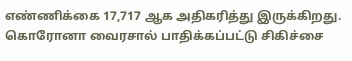எண்ணிக்கை 17,717 ஆக அதிகரித்து இருக்கிறது. கொரோனா வைரசால் பாதிக்கப்பட்டு சிகிச்சை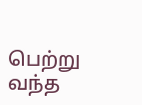பெற்று வந்த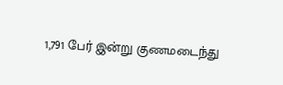1,791 பேர் இன்று குணமடைந்து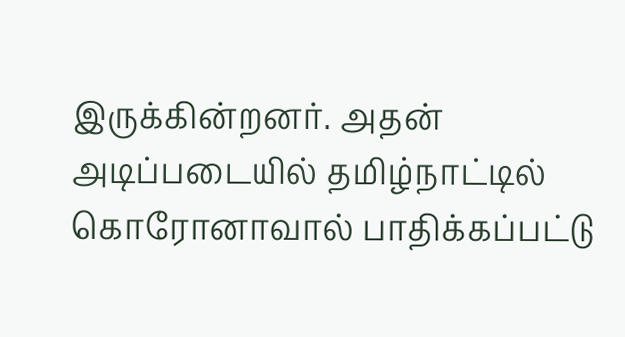இருக்கின்றனர். அதன் அடிப்படையில் தமிழ்நாட்டில் கொரோனாவால் பாதிக்கப்பட்டு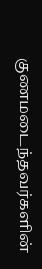குணமடைந்தவர்களின்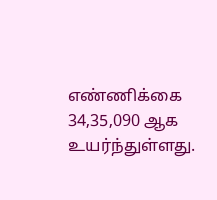எண்ணிக்கை 34,35,090 ஆக உயர்ந்துள்ளது.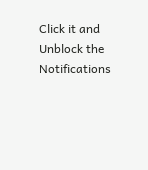Click it and Unblock the Notifications